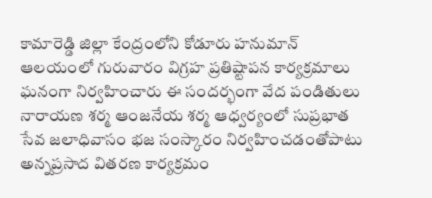కామారెడ్డి జిల్లా కేంద్రంలోని కోడూరు హనుమాన్ ఆలయంలో గురువారం విగ్రహ ప్రతిష్టాపన కార్యక్రమాలు ఘనంగా నిర్వహించారు ఈ సందర్భంగా వేద పండితులు నారాయణ శర్మ ఆంజనేయ శర్మ ఆధ్వర్యంలో సుప్రభాత సేవ జలాధివాసం భజ సంస్కారం నిర్వహించడంతోపాటు అన్నప్రసాద వితరణ కార్యక్రమం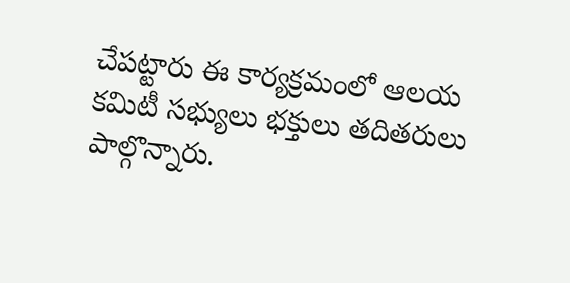చేపట్టారు ఈ కార్యక్రమంలో ఆలయ కమిటీ సభ్యులు భక్తులు తదితరులు పాల్గొన్నారు.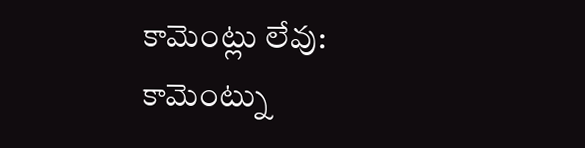కామెంట్లు లేవు:
కామెంట్ను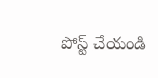పోస్ట్ చేయండి